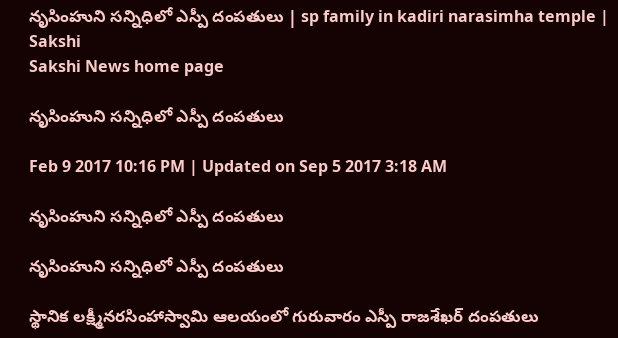నృసింహుని సన్నిధిలో ఎస్పీ దంపతులు | sp family in kadiri narasimha temple | Sakshi
Sakshi News home page

నృసింహుని సన్నిధిలో ఎస్పీ దంపతులు

Feb 9 2017 10:16 PM | Updated on Sep 5 2017 3:18 AM

నృసింహుని సన్నిధిలో ఎస్పీ దంపతులు

నృసింహుని సన్నిధిలో ఎస్పీ దంపతులు

స్థానిక లక్ష్మీనరసింహాస్వామి ఆలయంలో గురువారం ఎస్పీ రాజశేఖర్‌ దంపతులు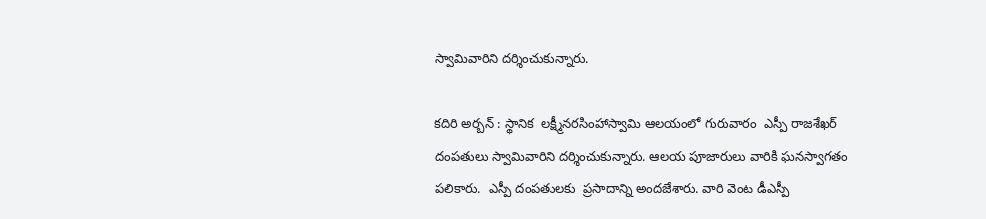స్వామివారిని దర్శించుకున్నారు.

కదిరి అర్బన్‌ : స్థానిక  లక్ష్మీనరసింహాస్వామి ఆలయంలో గురువారం  ఎస్పీ రాజశేఖర్‌ దంపతులు స్వామివారిని దర్శించుకున్నారు. ఆలయ పూజారులు వారికి ఘనస్వాగతం పలికారు.  ఎస్పీ దంపతులకు  ప్రసాదాన్ని అందజేశారు. వారి వెంట డీఎస్పీ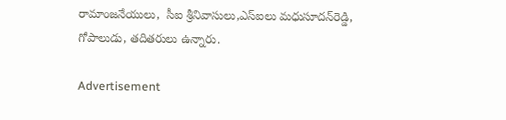రామాంజనేయులు,  సీఐ శ్రీనివాసులు,ఎస్‌ఐలు మధుసూదన్‌రెడ్డి, గోపాలుడు, తదితరులు ఉన్నారు.

Advertisement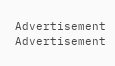Advertisement
Advertisement